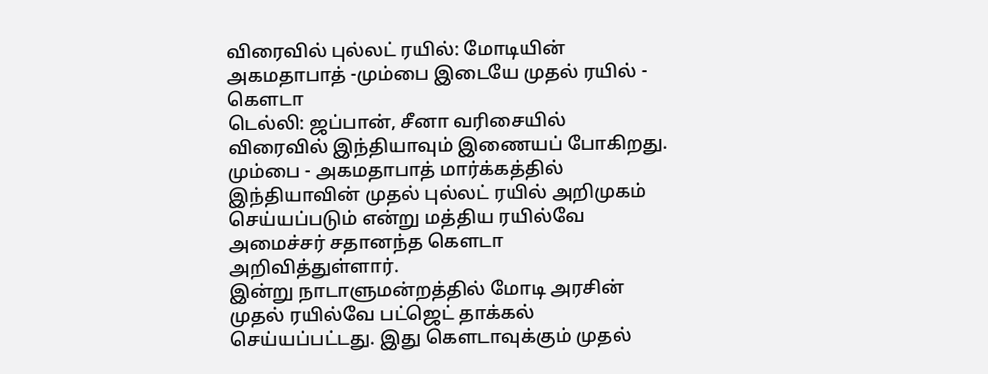விரைவில் புல்லட் ரயில்: மோடியின் அகமதாபாத் -மும்பை இடையே முதல் ரயில் - கெளடா
டெல்லி: ஜப்பான், சீனா வரிசையில் விரைவில் இந்தியாவும் இணையப் போகிறது. மும்பை - அகமதாபாத் மார்க்கத்தில் இந்தியாவின் முதல் புல்லட் ரயில் அறிமுகம் செய்யப்படும் என்று மத்திய ரயில்வே அமைச்சர் சதானந்த கெளடா அறிவித்துள்ளார்.
இன்று நாடாளுமன்றத்தில் மோடி அரசின் முதல் ரயில்வே பட்ஜெட் தாக்கல் செய்யப்பட்டது. இது கெளடாவுக்கும் முதல்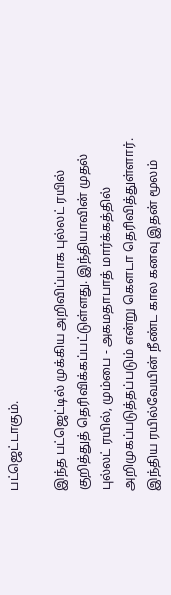பட்ஜெட்டாகும்.

இந்த பட்ஜெட்டில் முக்கிய அறிவிப்பாக புல்லட் ரயில் குறித்துத் தெரிவிக்கப்பட்டுள்ளது. இந்தியாவின் முதல் புல்லட் ரயில், மும்பை - அகமதாபாத் மார்க்கத்தில் அறிமுகப்படுத்தப்படும் என்று கெளடா தெரிவித்துள்ளார்.
இந்திய ரயில்வேயின் நீண்ட கால கனவு இதன் மூலம்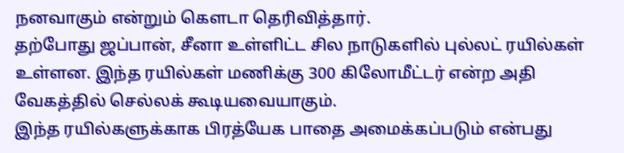நனவாகும் என்றும் கெளடா தெரிவித்தார்.
தற்போது ஜப்பான், சீனா உள்ளிட்ட சில நாடுகளில் புல்லட் ரயில்கள் உள்ளன. இந்த ரயில்கள் மணிக்கு 300 கிலோமீட்டர் என்ற அதி வேகத்தில் செல்லக் கூடியவையாகும்.
இந்த ரயில்களுக்காக பிரத்யேக பாதை அமைக்கப்படும் என்பது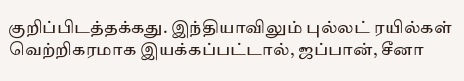குறிப்பிடத்தக்கது. இந்தியாவிலும் புல்லட் ரயில்கள் வெற்றிகரமாக இயக்கப்பட்டால், ஜப்பான், சீனா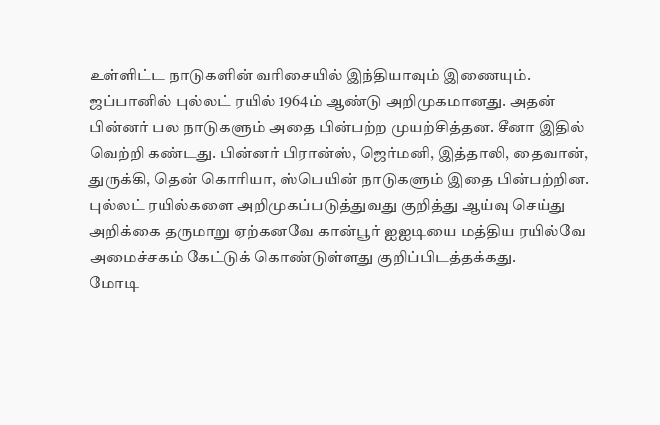உள்ளிட்ட நாடுகளின் வரிசையில் இந்தியாவும் இணையும்.
ஜப்பானில் புல்லட் ரயில் 1964ம் ஆண்டு அறிமுகமானது. அதன் பின்னர் பல நாடுகளும் அதை பின்பற்ற முயற்சித்தன. சீனா இதில் வெற்றி கண்டது. பின்னர் பிரான்ஸ், ஜெர்மனி, இத்தாலி, தைவான், துருக்கி, தென் கொரியா, ஸ்பெயின் நாடுகளும் இதை பின்பற்றின.
புல்லட் ரயில்களை அறிமுகப்படுத்துவது குறித்து ஆய்வு செய்து அறிக்கை தருமாறு ஏற்கனவே கான்பூர் ஐஐடியை மத்திய ரயில்வே அமைச்சகம் கேட்டுக் கொண்டுள்ளது குறிப்பிடத்தக்கது.
மோடி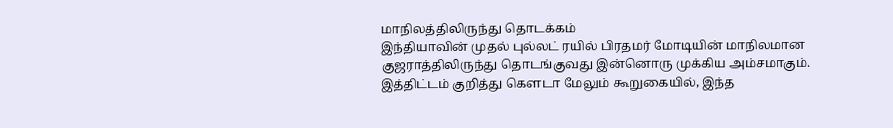மாநிலத்திலிருந்து தொடக்கம்
இந்தியாவின் முதல் புல்லட் ரயில் பிரதமர் மோடியின் மாநிலமான குஜராத்திலிருந்து தொடங்குவது இன்னொரு முக்கிய அம்சமாகும்.
இத்திட்டம் குறித்து கெளடா மேலும் கூறுகையில், இந்த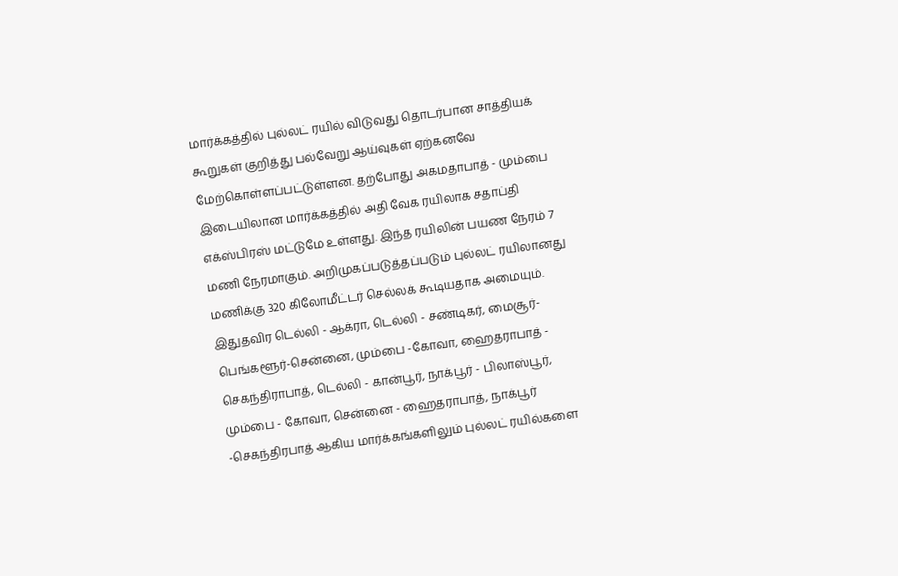மார்க்கத்தில் புல்லட் ரயில் விடுவது தொடர்பான சாத்தியக் கூறுகள் குறித்து பல்வேறு ஆய்வுகள் ஏற்கனவே மேற்கொள்ளப்பட்டுள்ளன. தற்போது அகமதாபாத் - மும்பை இடையிலான மார்க்கத்தில் அதி வேக ரயிலாக சதாப்தி எக்ஸ்பிரஸ் மட்டுமே உள்ளது. இந்த ரயிலின் பயண நேரம் 7 மணி நேரமாகும். அறிமுகப்படுத்தப்படும் புல்லட் ரயிலானது மணிக்கு 320 கிலோமீட்டர் செல்லக் கூடியதாக அமையும்.
இதுதவிர டெல்லி - ஆக்ரா, டெல்லி - சண்டிகர், மைசூர்-பெங்களூர்-சென்னை, மும்பை -கோவா, ஹைதராபாத் - செகந்திராபாத், டெல்லி - கான்பூர், நாக்பூர் - பிலாஸ்பூர், மும்பை - கோவா, சென்னை - ஹைதராபாத், நாக்பூர் -செகந்திரபாத் ஆகிய மார்க்கங்களிலும் புல்லட் ரயில்களை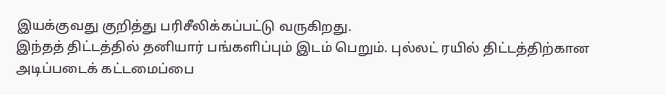இயக்குவது குறித்து பரிசீலிக்கப்பட்டு வருகிறது.
இந்தத் திட்டத்தில் தனியார் பங்களிப்பும் இடம் பெறும். புல்லட் ரயில் திட்டத்திற்கான அடிப்படைக் கட்டமைப்பை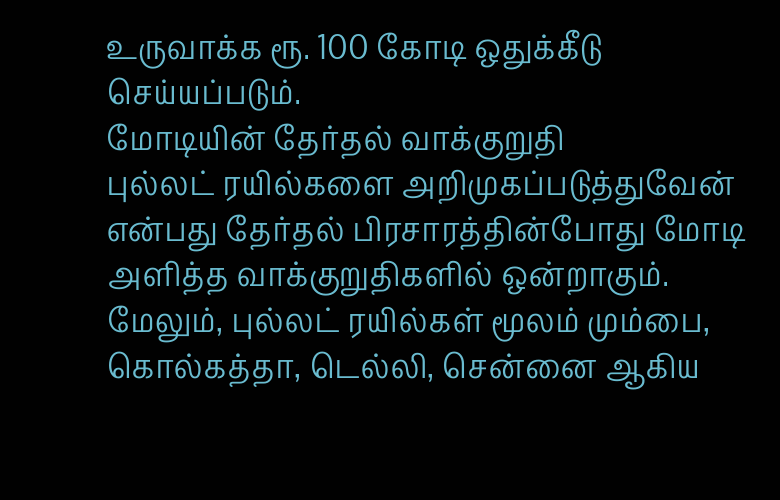உருவாக்க ரூ. 100 கோடி ஒதுக்கீடு செய்யப்படும்.
மோடியின் தேர்தல் வாக்குறுதி
புல்லட் ரயில்களை அறிமுகப்படுத்துவேன் என்பது தேர்தல் பிரசாரத்தின்போது மோடி அளித்த வாக்குறுதிகளில் ஒன்றாகும். மேலும், புல்லட் ரயில்கள் மூலம் மும்பை, கொல்கத்தா, டெல்லி, சென்னை ஆகிய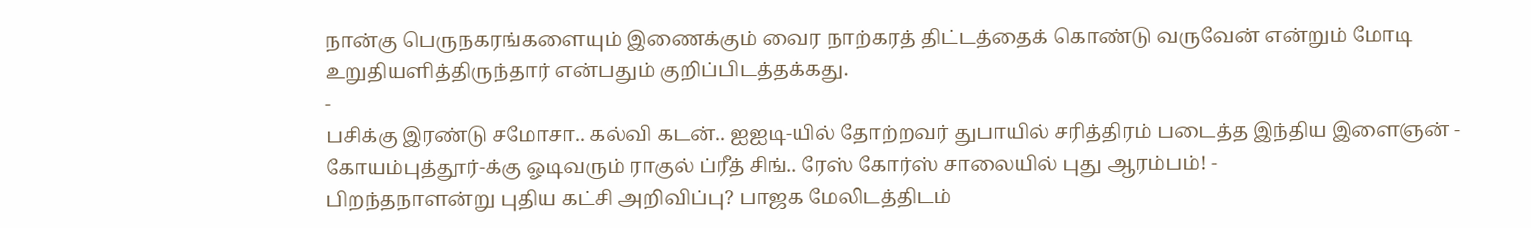நான்கு பெருநகரங்களையும் இணைக்கும் வைர நாற்கரத் திட்டத்தைக் கொண்டு வருவேன் என்றும் மோடி உறுதியளித்திருந்தார் என்பதும் குறிப்பிடத்தக்கது.
-
பசிக்கு இரண்டு சமோசா.. கல்வி கடன்.. ஐஐடி-யில் தோற்றவர் துபாயில் சரித்திரம் படைத்த இந்திய இளைஞன் -
கோயம்புத்தூர்-க்கு ஓடிவரும் ராகுல் ப்ரீத் சிங்.. ரேஸ் கோர்ஸ் சாலையில் புது ஆரம்பம்! -
பிறந்தநாளன்று புதிய கட்சி அறிவிப்பு? பாஜக மேலிடத்திடம்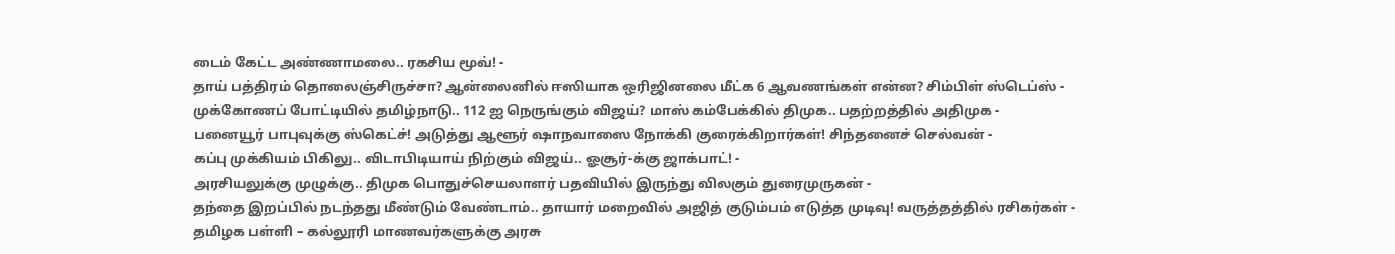டைம் கேட்ட அண்ணாமலை.. ரகசிய மூவ்! -
தாய் பத்திரம் தொலைஞ்சிருச்சா? ஆன்லைனில் ஈஸியாக ஒரிஜினலை மீட்க 6 ஆவணங்கள் என்ன? சிம்பிள் ஸ்டெப்ஸ் -
முக்கோணப் போட்டியில் தமிழ்நாடு.. 112 ஐ நெருங்கும் விஜய்? மாஸ் கம்பேக்கில் திமுக.. பதற்றத்தில் அதிமுக -
பனையூர் பாபுவுக்கு ஸ்கெட்ச்! அடுத்து ஆளூர் ஷாநவாஸை நோக்கி குரைக்கிறார்கள்! சிந்தனைச் செல்வன் -
கப்பு முக்கியம் பிகிலு.. விடாபிடியாய் நிற்கும் விஜய்.. ஓசூர்-க்கு ஜாக்பாட்! -
அரசியலுக்கு முழுக்கு.. திமுக பொதுச்செயலாளர் பதவியில் இருந்து விலகும் துரைமுருகன் -
தந்தை இறப்பில் நடந்தது மீண்டும் வேண்டாம்.. தாயார் மறைவில் அஜித் குடும்பம் எடுத்த முடிவு! வருத்தத்தில் ரசிகர்கள் -
தமிழக பள்ளி – கல்லூரி மாணவர்களுக்கு அரசு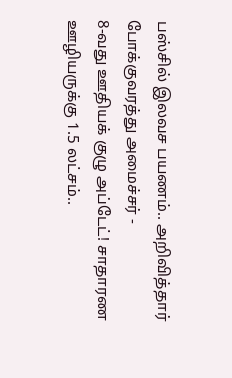பஸ்சில் இலவச பயணம்.. அறிவித்தார் போக்குவரத்து அமைச்சர் -
8-வது ஊதியக் குழு அப்டேட்! சாதாரண ஊழியருக்கு 1.5 லட்சம்..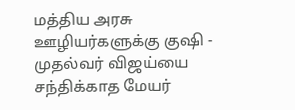மத்திய அரசு ஊழியர்களுக்கு குஷி -
முதல்வர் விஜய்யை சந்திக்காத மேயர்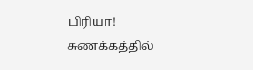பிரியா! சுணக்கத்தில்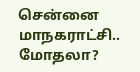சென்னை மாநகராட்சி.. மோதலா?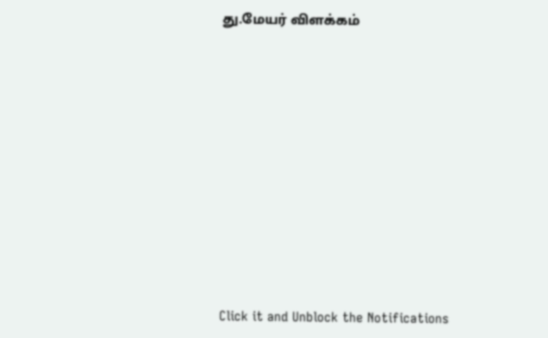து.மேயர் விளக்கம்












Click it and Unblock the Notifications